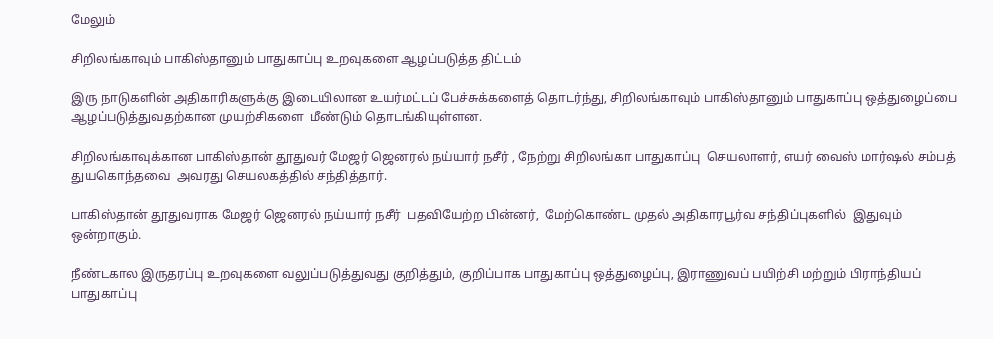மேலும்

சிறிலங்காவும் பாகிஸ்தானும் பாதுகாப்பு உறவுகளை ஆழப்படுத்த திட்டம்

இரு நாடுகளின் அதிகாரிகளுக்கு இடையிலான உயர்மட்டப் பேச்சுக்களைத் தொடர்ந்து, சிறிலங்காவும் பாகிஸ்தானும் பாதுகாப்பு ஒத்துழைப்பை ஆழப்படுத்துவதற்கான முயற்சிகளை  மீண்டும் தொடங்கியுள்ளன.

சிறிலங்காவுக்கான பாகிஸ்தான் தூதுவர் மேஜர் ஜெனரல் நய்யார் நசீர் , நேற்று சிறிலங்கா பாதுகாப்பு  செயலாளர், எயர் வைஸ் மார்ஷல் சம்பத் துயகொந்தவை  அவரது செயலகத்தில் சந்தித்தார்.

பாகிஸ்தான் தூதுவராக மேஜர் ஜெனரல் நய்யார் நசீர்  பதவியேற்ற பின்னர்,  மேற்கொண்ட முதல் அதிகாரபூர்வ சந்திப்புகளில்  இதுவும் ஒன்றாகும்.

நீண்டகால இருதரப்பு உறவுகளை வலுப்படுத்துவது குறித்தும், குறிப்பாக பாதுகாப்பு ஒத்துழைப்பு, இராணுவப் பயிற்சி மற்றும் பிராந்தியப் பாதுகாப்பு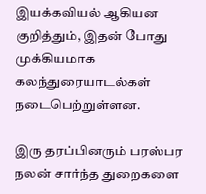இயக்கவியல் ஆகியன குறித்தும், இதன் போது முக்கியமாக கலந்துரையாடல்கள் நடைபெற்றுள்ளன.

இரு தரப்பினரும் பரஸ்பர நலன் சார்ந்த துறைகளை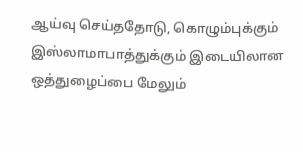ஆய்வு செய்ததோடு, கொழும்புக்கும் இஸ்லாமாபாத்துக்கும் இடையிலான ஒத்துழைப்பை மேலும்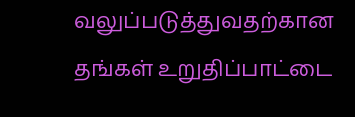வலுப்படுத்துவதற்கான தங்கள் உறுதிப்பாட்டை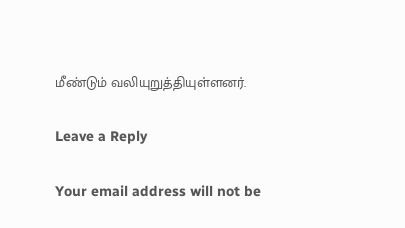மீண்டும் வலியுறுத்தியுள்ளனர்.

Leave a Reply

Your email address will not be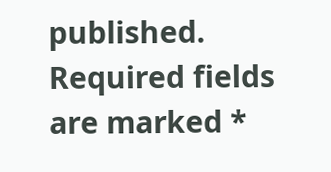published. Required fields are marked *